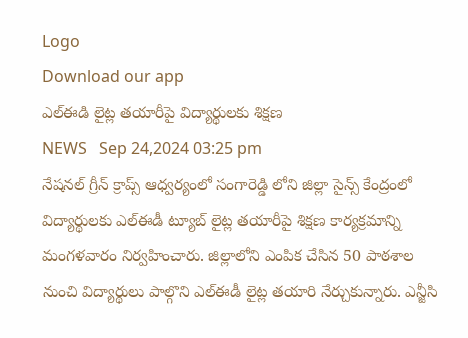Logo
Download our app
ఎల్ఈడి లైట్ల తయారీపై విద్యార్థులకు శిక్షణ
NEWS   Sep 24,2024 03:25 pm
నేషనల్ గ్రీన్ క్రాప్స్ ఆధ్వర్యంలో సంగారెడ్డి లోని జిల్లా సైన్స్ కేంద్రంలో విద్యార్థులకు ఎల్ఈడీ ట్యూబ్ లైట్ల తయారీపై శిక్షణ కార్యక్రమాన్ని మంగళవారం నిర్వహించారు. జిల్లాలోని ఎంపిక చేసిన 50 పాఠశాల నుంచి విద్యార్థులు పాల్గొని ఎల్ఈడీ లైట్ల తయారి నేర్చుకున్నారు. ఎన్జీసి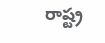రాష్ట్ర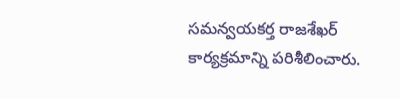సమన్వయకర్త రాజశేఖర్ కార్యక్రమాన్ని పరిశీలించారు.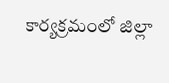కార్యక్రమంలో జిల్లా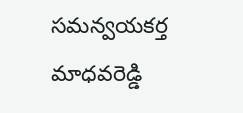సమన్వయకర్త మాధవరెడ్డి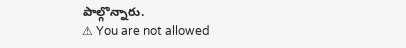పాల్గొన్నారు.
⚠ You are not allowed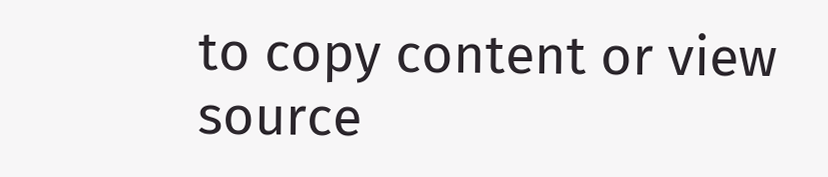to copy content or view source